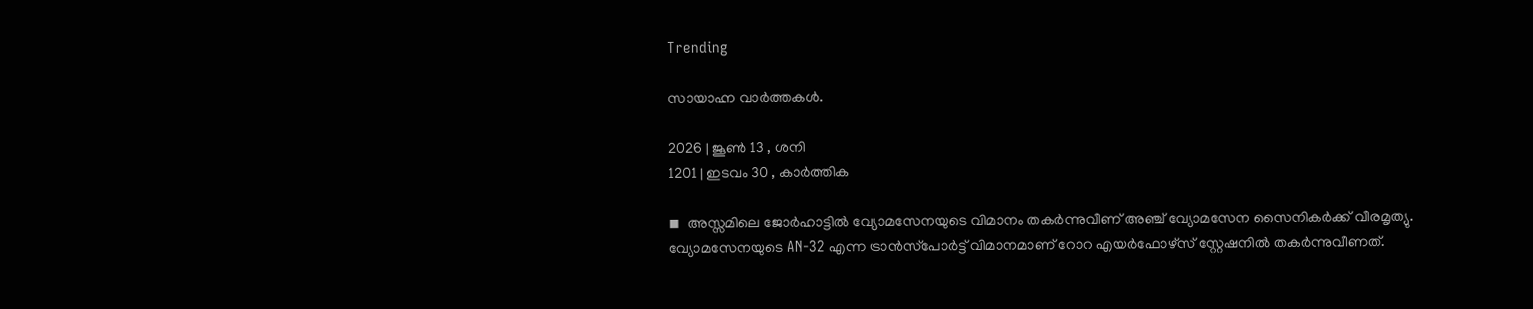Trending

സായാഹ്ന വാര്‍ത്തകള്‍.

2026 | ജൂണ്‍ 13 , ശനി
1201 | ഇടവം 30 , കാര്‍ത്തിക

◾  അസ്സമിലെ ജോര്‍ഹാട്ടില്‍ വ്യോമസേനയുടെ വിമാനം തകര്‍ന്നുവീണ് അഞ്ച് വ്യോമസേന സൈനികര്‍ക്ക് വീരമൃത്യു. വ്യോമസേനയുടെ AN-32 എന്ന ട്രാന്‍സ്‌പോര്‍ട്ട് വിമാനമാണ് റോറ എയര്‍ഫോഴ്‌സ് സ്റ്റേഷനില്‍ തകര്‍ന്നുവീണത്.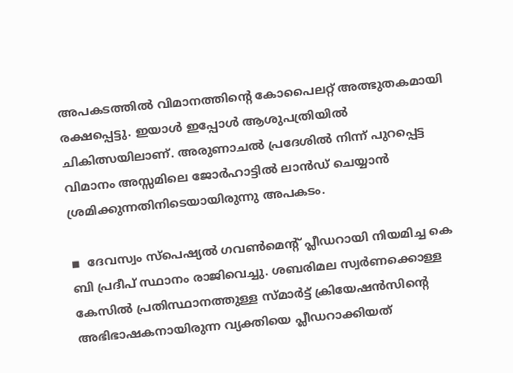അപകടത്തില്‍ വിമാനത്തിന്റെ കോപൈലറ്റ് അത്ഭുതകമായി രക്ഷപ്പെട്ടു. ഇയാള്‍ ഇപ്പോള്‍ ആശുപത്രിയില്‍ ചികിത്സയിലാണ്. അരുണാചല്‍ പ്രദേശില്‍ നിന്ന് പുറപ്പെട്ട വിമാനം അസ്സമിലെ ജോര്‍ഹാട്ടില്‍ ലാന്‍ഡ് ചെയ്യാന്‍ ശ്രമിക്കുന്നതിനിടെയായിരുന്നു അപകടം.

◾  ദേവസ്വം സ്‌പെഷ്യല്‍ ഗവണ്‍മെന്റ് പ്ലീഡറായി നിയമിച്ച കെ ബി പ്രദീപ് സ്ഥാനം രാജിവെച്ചു. ശബരിമല സ്വര്‍ണക്കൊള്ള കേസില്‍ പ്രതിസ്ഥാനത്തുള്ള സ്മാര്‍ട്ട് ക്രിയേഷന്‍സിന്റെ അഭിഭാഷകനായിരുന്ന വ്യക്തിയെ പ്ലീഡറാക്കിയത്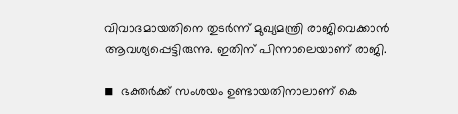വിവാദമായതിനെ തുടര്‍ന്ന് മുഖ്യമന്ത്രി രാജിവെക്കാന്‍ ആവശ്യപ്പെട്ടിരുന്നു. ഇതിന് പിന്നാലെയാണ് രാജി.

◾  ഭക്തര്‍ക്ക് സംശയം ഉണ്ടായതിനാലാണ് കെ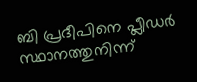ബി പ്രദീപിനെ പ്ലീഡര്‍ സ്ഥാനത്തുനിന്ന്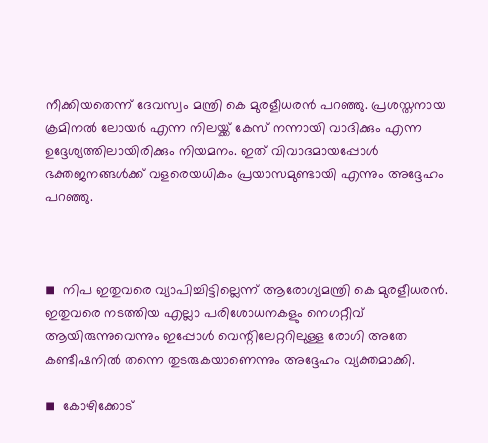നീക്കിയതെന്ന് ദേവസ്വം മന്ത്രി കെ മുരളീധരന്‍ പറഞ്ഞു. പ്രശസ്തനായ ക്രമിനല്‍ ലോയര്‍ എന്ന നിലയ്ക്ക് കേസ് നന്നായി വാദിക്കും എന്ന ഉദ്ദേശ്യത്തിലായിരിക്കും നിയമനം. ഇത് വിവാദമായപ്പോള്‍ ഭക്തജനങ്ങള്‍ക്ക് വളരെയധികം പ്രയാസമുണ്ടായി എന്നും അദ്ദേഹം പറഞ്ഞു.



◾  നിപ ഇതുവരെ വ്യാപിച്ചിട്ടില്ലെന്ന് ആരോഗ്യമന്ത്രി കെ മുരളീധരന്‍. ഇതുവരെ നടത്തിയ എല്ലാ പരിശോധനകളും നെഗറ്റീവ് ആയിരുന്നുവെന്നും ഇപ്പോള്‍ വെന്റിലേറ്ററിലുള്ള രോഗി അതേ കണ്ടീഷനില്‍ തന്നെ തുടരുകയാണെന്നും അദ്ദേഹം വ്യക്തമാക്കി.

◾  കോഴിക്കോട്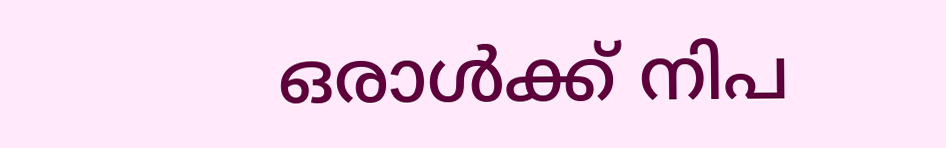ഒരാള്‍ക്ക് നിപ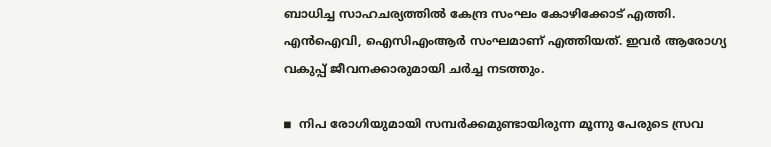ബാധിച്ച സാഹചര്യത്തില്‍ കേന്ദ്ര സംഘം കോഴിക്കോട് എത്തി. എന്‍ഐവി, ഐസിഎംആര്‍ സംഘമാണ് എത്തിയത്. ഇവര്‍ ആരോഗ്യ വകുപ്പ് ജീവനക്കാരുമായി ചര്‍ച്ച നടത്തും.

◾  നിപ രോഗിയുമായി സമ്പര്‍ക്കമുണ്ടായിരുന്ന മൂന്നു പേരുടെ സ്രവ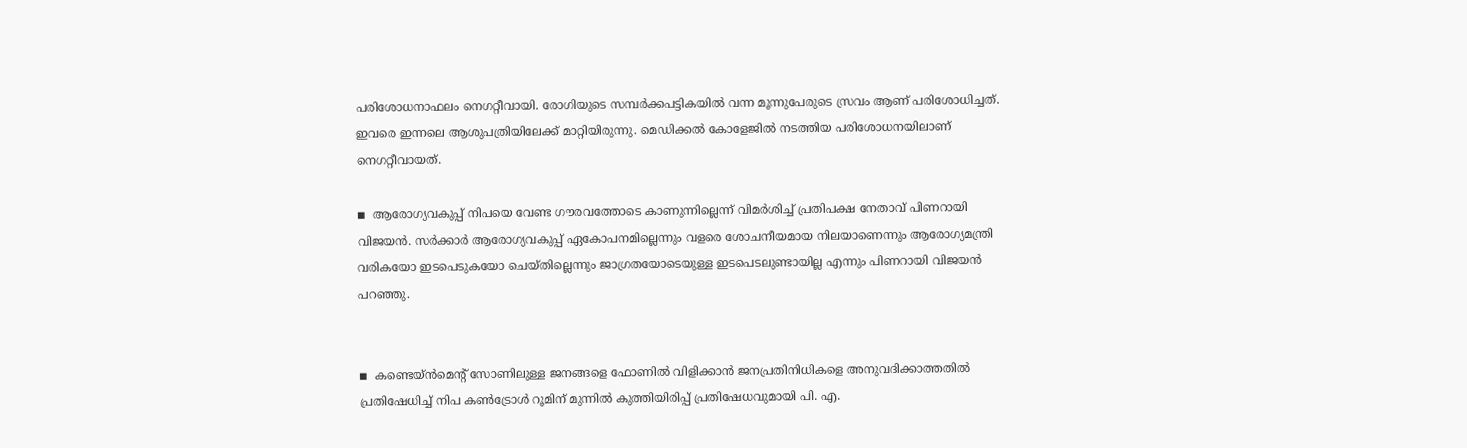പരിശോധനാഫലം നെഗറ്റീവായി. രോഗിയുടെ സമ്പര്‍ക്കപട്ടികയില്‍ വന്ന മൂന്നുപേരുടെ സ്രവം ആണ് പരിശോധിച്ചത്. ഇവരെ ഇന്നലെ ആശുപത്രിയിലേക്ക് മാറ്റിയിരുന്നു. മെഡിക്കല്‍ കോളേജില്‍ നടത്തിയ പരിശോധനയിലാണ് നെഗറ്റീവായത്.

◾  ആരോഗ്യവകുപ്പ് നിപയെ വേണ്ട ഗൗരവത്തോടെ കാണുന്നില്ലെന്ന് വിമര്‍ശിച്ച് പ്രതിപക്ഷ നേതാവ് പിണറായി വിജയന്‍. സര്‍ക്കാര്‍ ആരോഗ്യവകുപ്പ് ഏകോപനമില്ലെന്നും വളരെ ശോചനീയമായ നിലയാണെന്നും ആരോഗ്യമന്ത്രി വരികയോ ഇടപെടുകയോ ചെയ്തില്ലെന്നും ജാഗ്രതയോടെയുള്ള ഇടപെടലുണ്ടായില്ല എന്നും പിണറായി വിജയന്‍ പറഞ്ഞു.


◾  കണ്ടെയ്ന്‍മെന്റ് സോണിലുള്ള ജനങ്ങളെ ഫോണില്‍ വിളിക്കാന്‍ ജനപ്രതിനിധികളെ അനുവദിക്കാത്തതില്‍ പ്രതിഷേധിച്ച് നിപ കണ്‍ട്രോള്‍ റൂമിന് മുന്നില്‍ കുത്തിയിരിപ്പ് പ്രതിഷേധവുമായി പി. എ.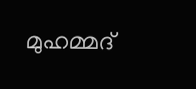മുഹമ്മദ്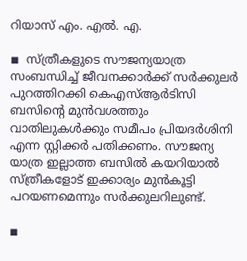റിയാസ് എം. എല്‍. എ.

◾  സ്ത്രീകളുടെ സൗജന്യയാത്ര സംബന്ധിച്ച് ജീവനക്കാര്‍ക്ക് സര്‍ക്കുലര്‍ പുറത്തിറക്കി കെഎസ്ആര്‍ടിസി ബസിന്റെ മുന്‍വശത്തും വാതിലുകള്‍ക്കും സമീപം പ്രിയദര്‍ശിനി എന്ന സ്റ്റിക്കര്‍ പതിക്കണം. സൗജന്യ യാത്ര ഇല്ലാത്ത ബസില്‍ കയറിയാല്‍ സ്ത്രീകളോട് ഇക്കാര്യം മുന്‍കൂട്ടി പറയണമെന്നും സര്‍ക്കുലറിലുണ്ട്.

◾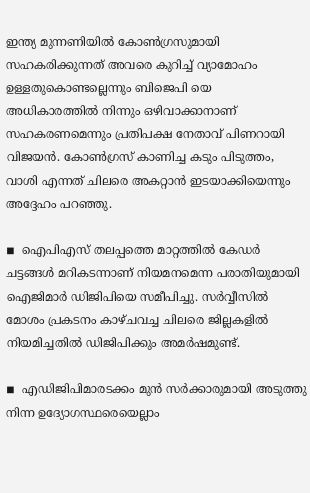ഇന്ത്യ മുന്നണിയില്‍ കോണ്‍ഗ്രസുമായി സഹകരിക്കുന്നത് അവരെ കുറിച്ച് വ്യാമോഹം ഉള്ളതുകൊണ്ടല്ലെന്നും ബിജെപി യെ അധികാരത്തില്‍ നിന്നും ഒഴിവാക്കാനാണ് സഹകരണമെന്നും പ്രതിപക്ഷ നേതാവ് പിണറായി വിജയന്‍. കോണ്‍ഗ്രസ് കാണിച്ച കടും പിടുത്തം, വാശി എന്നത് ചിലരെ അകറ്റാന്‍ ഇടയാക്കിയെന്നും അദ്ദേഹം പറഞ്ഞു.

◾  ഐപിഎസ് തലപ്പത്തെ മാറ്റത്തില്‍ കേഡര്‍ ചട്ടങ്ങള്‍ മറികടന്നാണ് നിയമനമെന്ന പരാതിയുമായി ഐജിമാര്‍ ഡിജിപിയെ സമീപിച്ചു. സര്‍വ്വീസില്‍ മോശം പ്രകടനം കാഴ്ചവച്ച ചിലരെ ജില്ലകളില്‍ നിയമിച്ചതില്‍ ഡിജിപിക്കും അമര്‍ഷമുണ്ട്.

◾  എഡിജിപിമാരടക്കം മുന്‍ സര്‍ക്കാരുമായി അടുത്തു നിന്ന ഉദ്യോഗസ്ഥരെയെല്ലാം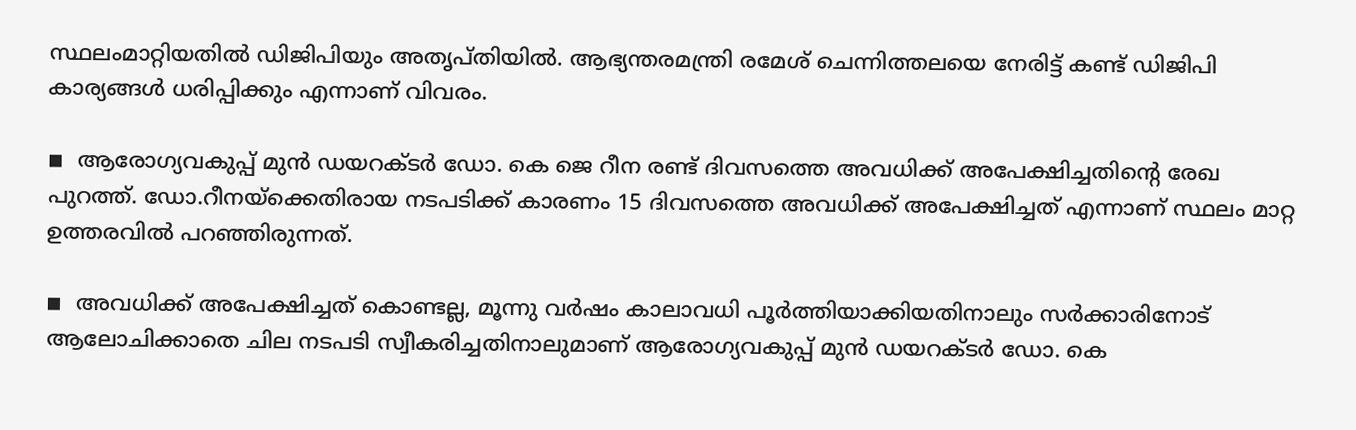സ്ഥലംമാറ്റിയതില്‍ ഡിജിപിയും അതൃപ്തിയില്‍. ആഭ്യന്തരമന്ത്രി രമേശ് ചെന്നിത്തലയെ നേരിട്ട് കണ്ട് ഡിജിപി കാര്യങ്ങള്‍ ധരിപ്പിക്കും എന്നാണ് വിവരം.

◾  ആരോഗ്യവകുപ്പ് മുന്‍ ഡയറക്ടര്‍ ഡോ. കെ ജെ റീന രണ്ട് ദിവസത്തെ അവധിക്ക് അപേക്ഷിച്ചതിന്റെ രേഖ പുറത്ത്. ഡോ.റീനയ്‌ക്കെതിരായ നടപടിക്ക് കാരണം 15 ദിവസത്തെ അവധിക്ക് അപേക്ഷിച്ചത് എന്നാണ് സ്ഥലം മാറ്റ ഉത്തരവില്‍ പറഞ്ഞിരുന്നത്.

◾  അവധിക്ക് അപേക്ഷിച്ചത് കൊണ്ടല്ല, മൂന്നു വര്‍ഷം കാലാവധി പൂര്‍ത്തിയാക്കിയതിനാലും സര്‍ക്കാരിനോട് ആലോചിക്കാതെ ചില നടപടി സ്വീകരിച്ചതിനാലുമാണ് ആരോഗ്യവകുപ്പ് മുന്‍ ഡയറക്ടര്‍ ഡോ. കെ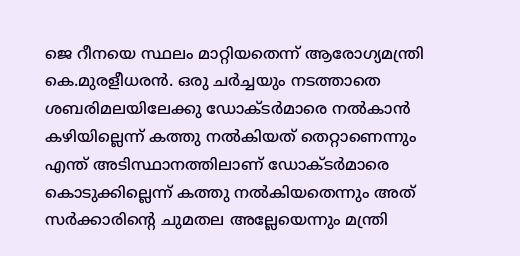ജെ റീനയെ സ്ഥലം മാറ്റിയതെന്ന് ആരോഗ്യമന്ത്രി കെ.മുരളീധരന്‍. ഒരു ചര്‍ച്ചയും നടത്താതെ ശബരിമലയിലേക്കു ഡോക്ടര്‍മാരെ നല്‍കാന്‍ കഴിയില്ലെന്ന് കത്തു നല്‍കിയത് തെറ്റാണെന്നും എന്ത് അടിസ്ഥാനത്തിലാണ് ഡോക്ടര്‍മാരെ കൊടുക്കില്ലെന്ന് കത്തു നല്‍കിയതെന്നും അത് സര്‍ക്കാരിന്റെ ചുമതല അല്ലേയെന്നും മന്ത്രി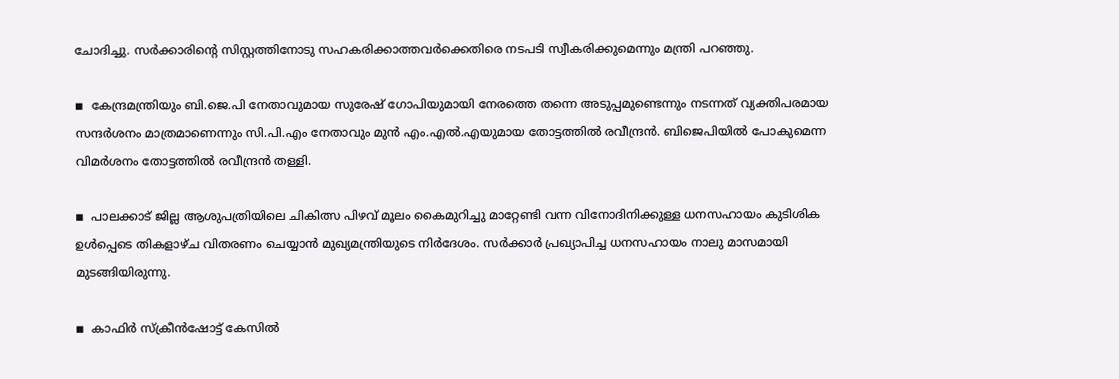ചോദിച്ചു. സര്‍ക്കാരിന്റെ സിസ്റ്റത്തിനോടു സഹകരിക്കാത്തവര്‍ക്കെതിരെ നടപടി സ്വീകരിക്കുമെന്നും മന്ത്രി പറഞ്ഞു.

◾  കേന്ദ്രമന്ത്രിയും ബി.ജെ.പി നേതാവുമായ സുരേഷ് ഗോപിയുമായി നേരത്തെ തന്നെ അടുപ്പമുണ്ടെന്നും നടന്നത് വ്യക്തിപരമായ സന്ദര്‍ശനം മാത്രമാണെന്നും സി.പി.എം നേതാവും മുന്‍ എം.എല്‍.എയുമായ തോട്ടത്തില്‍ രവീന്ദ്രന്‍. ബിജെപിയില്‍ പോകുമെന്ന വിമര്‍ശനം തോട്ടത്തില്‍ രവീന്ദ്രന്‍ തള്ളി.

◾  പാലക്കാട് ജില്ല ആശുപത്രിയിലെ ചികിത്സ പിഴവ് മൂലം കൈമുറിച്ചു മാറ്റേണ്ടി വന്ന വിനോദിനിക്കുള്ള ധനസഹായം കുടിശിക ഉള്‍പ്പെടെ തികളാഴ്ച വിതരണം ചെയ്യാന്‍ മുഖ്യമന്ത്രിയുടെ നിര്‍ദേശം. സര്‍ക്കാര്‍ പ്രഖ്യാപിച്ച ധനസഹായം നാലു മാസമായി മുടങ്ങിയിരുന്നു.

◾  കാഫിര്‍ സ്‌ക്രീന്‍ഷോട്ട് കേസില്‍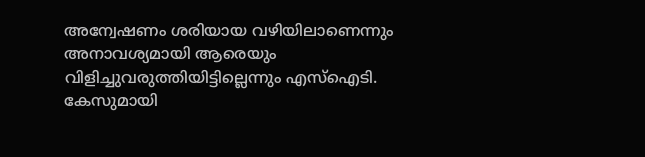അന്വേഷണം ശരിയായ വഴിയിലാണെന്നും അനാവശ്യമായി ആരെയും വിളിച്ചുവരുത്തിയിട്ടില്ലെന്നും എസ്ഐടി. കേസുമായി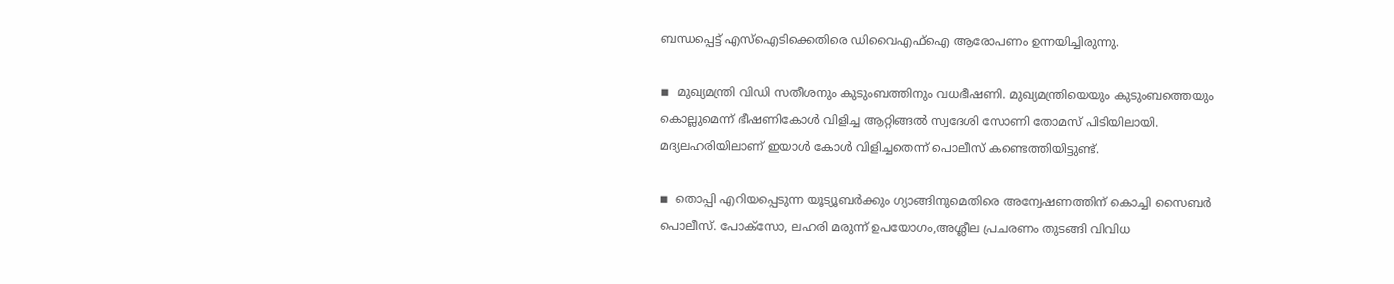ബന്ധപ്പെട്ട് എസ്ഐടിക്കെതിരെ ഡിവൈഎഫ്ഐ ആരോപണം ഉന്നയിച്ചിരുന്നു.

◾  മുഖ്യമന്ത്രി വിഡി സതീശനും കുടുംബത്തിനും വധഭീഷണി. മുഖ്യമന്ത്രിയെയും കുടുംബത്തെയും കൊല്ലുമെന്ന് ഭീഷണികോള്‍ വിളിച്ച ആറ്റിങ്ങല്‍ സ്വദേശി സോണി തോമസ് പിടിയിലായി. മദ്യലഹരിയിലാണ് ഇയാള്‍ കോള്‍ വിളിച്ചതെന്ന് പൊലീസ് കണ്ടെത്തിയിട്ടുണ്ട്.

◾  തൊപ്പി എറിയപ്പെടുന്ന യൂട്യൂബര്‍ക്കും ഗ്യാങ്ങിനുമെതിരെ അന്വേഷണത്തിന് കൊച്ചി സൈബര്‍ പൊലീസ്. പോക്സോ, ലഹരി മരുന്ന് ഉപയോഗം,അശ്ലീല പ്രചരണം തുടങ്ങി വിവിധ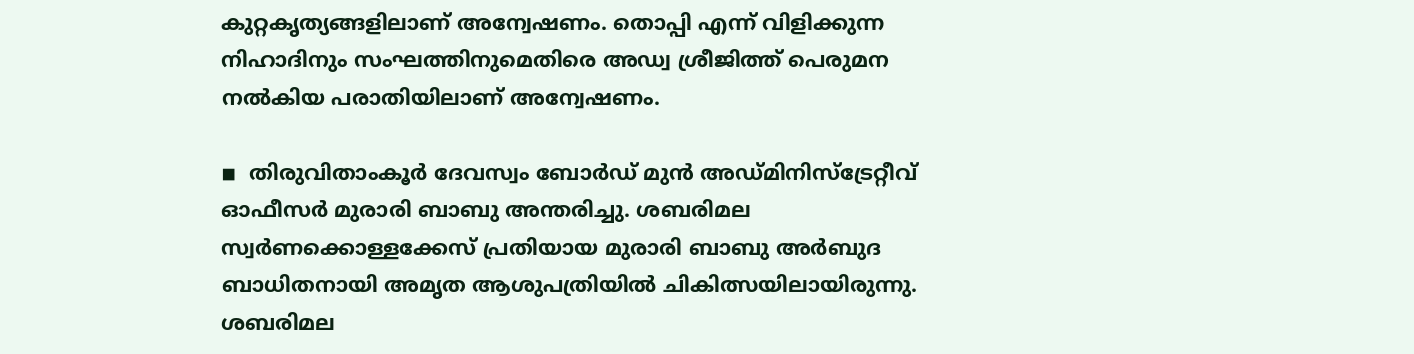കുറ്റകൃത്യങ്ങളിലാണ് അന്വേഷണം. തൊപ്പി എന്ന് വിളിക്കുന്ന നിഹാദിനും സംഘത്തിനുമെതിരെ അഡ്വ ശ്രീജിത്ത് പെരുമന നല്‍കിയ പരാതിയിലാണ് അന്വേഷണം.

◾  തിരുവിതാംകൂര്‍ ദേവസ്വം ബോര്‍ഡ് മുന്‍ അഡ്മിനിസ്‌ട്രേറ്റീവ് ഓഫീസര്‍ മുരാരി ബാബു അന്തരിച്ചു. ശബരിമല സ്വര്‍ണക്കൊള്ളക്കേസ് പ്രതിയായ മുരാരി ബാബു അര്‍ബുദ ബാധിതനായി അമൃത ആശുപത്രിയില്‍ ചികിത്സയിലായിരുന്നു. ശബരിമല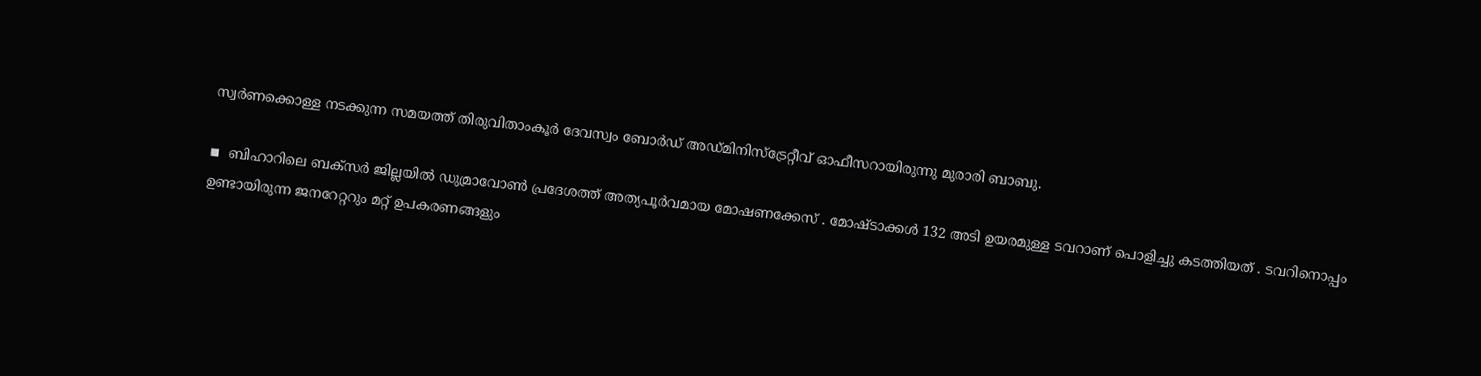സ്വര്‍ണക്കൊള്ള നടക്കുന്ന സമയത്ത് തിരുവിതാംകൂര്‍ ദേവസ്വം ബോര്‍ഡ് അഡ്മിനിസ്‌ട്രേറ്റീവ് ഓഫീസറായിരുന്നു മുരാരി ബാബു.

◾  ബിഹാറിലെ ബക്സര്‍ ജില്ലയില്‍ ഡുമ്രാവോണ്‍ പ്രദേശത്ത് അത്യപൂര്‍വമായ മോഷണക്കേസ് . മോഷ്ടാക്കള്‍ 132 അടി ഉയരമുള്ള ടവറാണ് പൊളിച്ചു കടത്തിയത് . ടവറിനൊപ്പം ഉണ്ടായിരുന്ന ജനറേറ്ററും മറ്റ് ഉപകരണങ്ങളും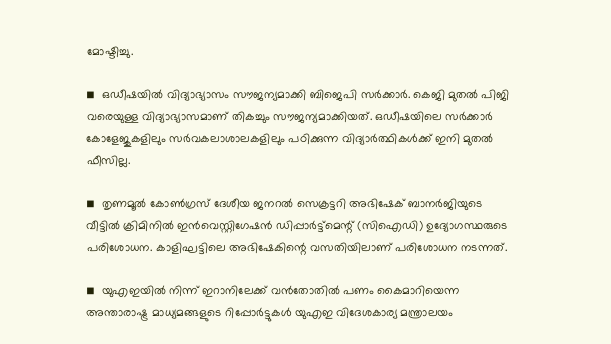മോഷ്ടിച്ചു.

◾  ഒഡീഷയില്‍ വിദ്യാഭ്യാസം സൗജന്യമാക്കി ബിജെപി സര്‍ക്കാര്‍. കെജി മുതല്‍ പിജി വരെയുള്ള വിദ്യാഭ്യാസമാണ് തികച്ചും സൗജന്യമാക്കിയത്. ഒഡീഷയിലെ സര്‍ക്കാര്‍ കോളേജുകളിലും സര്‍വകലാശാലകളിലും പഠിക്കുന്ന വിദ്യാര്‍ത്ഥികള്‍ക്ക് ഇനി മുതല്‍ ഫീസില്ല.

◾  തൃണമൂല്‍ കോണ്‍ഗ്രസ് ദേശീയ ജനറല്‍ സെക്രട്ടറി അഭിഷേക് ബാനര്‍ജിയുടെ വീട്ടില്‍ ക്രിമിനില്‍ ഇന്‍വെസ്റ്റിഗേഷന്‍ ഡിപ്പാര്‍ട്ട്മെന്റ് (സിഐഡി) ഉദ്യോഗസ്ഥരുടെ പരിശോധന. കാളിഘട്ടിലെ അഭിഷേകിന്റെ വസതിയിലാണ് പരിശോധന നടന്നത്.

◾  യുഎഇയില്‍ നിന്ന് ഇറാനിലേക്ക് വന്‍തോതില്‍ പണം കൈമാറിയെന്ന അന്താരാഷ്ട്ര മാധ്യമങ്ങളുടെ റിപ്പോര്‍ട്ടുകള്‍ യുഎഇ വിദേശകാര്യ മന്ത്രാലയം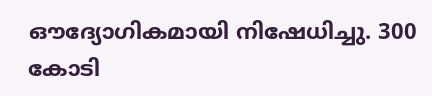ഔദ്യോഗികമായി നിഷേധിച്ചു. 300 കോടി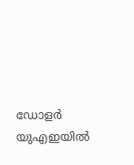ഡോളര്‍ യുഎഇയില്‍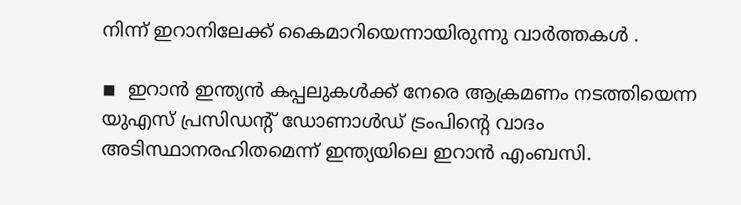നിന്ന് ഇറാനിലേക്ക് കൈമാറിയെന്നായിരുന്നു വാര്‍ത്തകള്‍ .

◾  ഇറാന്‍ ഇന്ത്യന്‍ കപ്പലുകള്‍ക്ക് നേരെ ആക്രമണം നടത്തിയെന്ന യുഎസ് പ്രസിഡന്റ് ഡോണാള്‍ഡ് ട്രംപിന്റെ വാദം അടിസ്ഥാനരഹിതമെന്ന് ഇന്ത്യയിലെ ഇറാന്‍ എംബസി.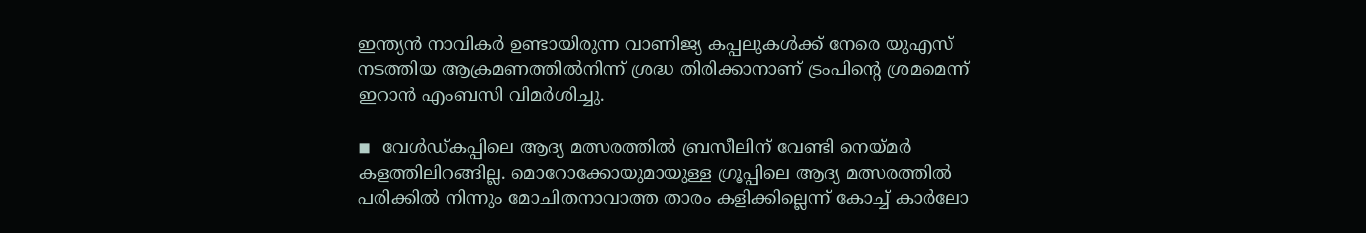ഇന്ത്യന്‍ നാവികര്‍ ഉണ്ടായിരുന്ന വാണിജ്യ കപ്പലുകള്‍ക്ക് നേരെ യുഎസ് നടത്തിയ ആക്രമണത്തില്‍നിന്ന് ശ്രദ്ധ തിരിക്കാനാണ് ട്രംപിന്റെ ശ്രമമെന്ന് ഇറാന്‍ എംബസി വിമര്‍ശിച്ചു.

◾  വേള്‍ഡ്കപ്പിലെ ആദ്യ മത്സരത്തില്‍ ബ്രസീലിന് വേണ്ടി നെയ്മര്‍ കളത്തിലിറങ്ങില്ല. മൊറോക്കോയുമായുള്ള ഗ്രൂപ്പിലെ ആദ്യ മത്സരത്തില്‍ പരിക്കില്‍ നിന്നും മോചിതനാവാത്ത താരം കളിക്കില്ലെന്ന് കോച്ച് കാര്‍ലോ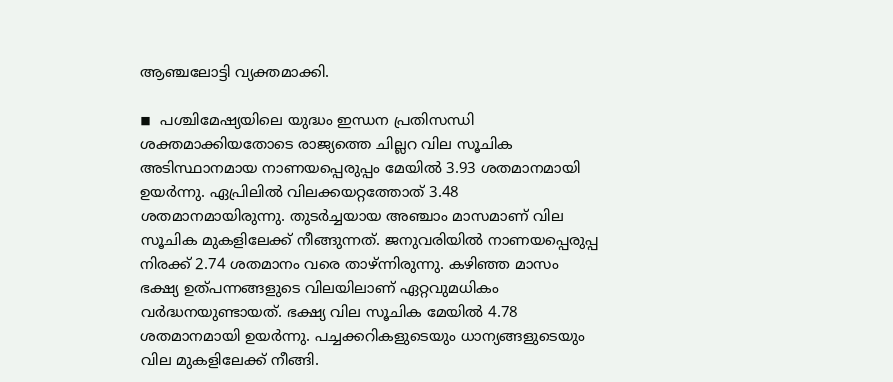ആഞ്ചലോട്ടി വ്യക്തമാക്കി.

◾  പശ്ചിമേഷ്യയിലെ യുദ്ധം ഇന്ധന പ്രതിസന്ധി ശക്തമാക്കിയതോടെ രാജ്യത്തെ ചില്ലറ വില സൂചിക അടിസ്ഥാനമായ നാണയപ്പെരുപ്പം മേയില്‍ 3.93 ശതമാനമായി ഉയര്‍ന്നു. ഏപ്രിലില്‍ വിലക്കയറ്റത്തോത് 3.48 ശതമാനമായിരുന്നു. തുടര്‍ച്ചയായ അഞ്ചാം മാസമാണ് വില സൂചിക മുകളിലേക്ക് നീങ്ങുന്നത്. ജനുവരിയില്‍ നാണയപ്പെരുപ്പ നിരക്ക് 2.74 ശതമാനം വരെ താഴ്ന്നിരുന്നു. കഴിഞ്ഞ മാസം ഭക്ഷ്യ ഉത്പന്നങ്ങളുടെ വിലയിലാണ് ഏറ്റവുമധികം വര്‍ദ്ധനയുണ്ടായത്. ഭക്ഷ്യ വില സൂചിക മേയില്‍ 4.78 ശതമാനമായി ഉയര്‍ന്നു. പച്ചക്കറികളുടെയും ധാന്യങ്ങളുടെയും വില മുകളിലേക്ക് നീങ്ങി.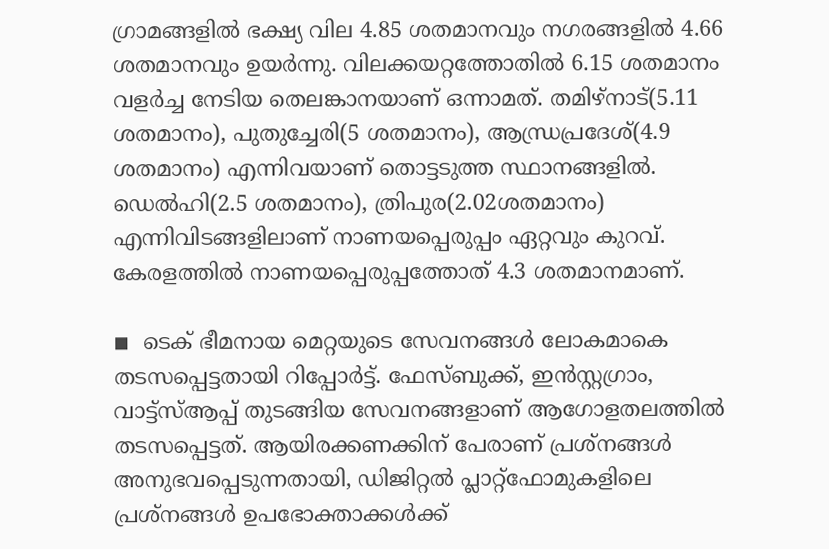ഗ്രാമങ്ങളില്‍ ഭക്ഷ്യ വില 4.85 ശതമാനവും നഗരങ്ങളില്‍ 4.66 ശതമാനവും ഉയര്‍ന്നു. വിലക്കയറ്റത്തോതില്‍ 6.15 ശതമാനം വളര്‍ച്ച നേടിയ തെലങ്കാനയാണ് ഒന്നാമത്. തമിഴ്നാട്(5.11 ശതമാനം), പുതുച്ചേരി(5 ശതമാനം), ആന്ധ്രപ്രദേശ്(4.9 ശതമാനം) എന്നിവയാണ് തൊട്ടടുത്ത സ്ഥാനങ്ങളില്‍. ഡെല്‍ഹി(2.5 ശതമാനം), ത്രിപുര(2.02ശതമാനം) എന്നിവിടങ്ങളിലാണ് നാണയപ്പെരുപ്പം ഏറ്റവും കുറവ്. കേരളത്തില്‍ നാണയപ്പെരുപ്പത്തോത് 4.3 ശതമാനമാണ്.

◾  ടെക് ഭീമനായ മെറ്റയുടെ സേവനങ്ങള്‍ ലോകമാകെ തടസപ്പെട്ടതായി റിപ്പോര്‍ട്ട്. ഫേസ്ബുക്ക്, ഇന്‍സ്റ്റഗ്രാം, വാട്ട്സ്ആപ്പ് തുടങ്ങിയ സേവനങ്ങളാണ് ആഗോളതലത്തില്‍ തടസപ്പെട്ടത്. ആയിരക്കണക്കിന് പേരാണ് പ്രശ്നങ്ങള്‍ അനുഭവപ്പെടുന്നതായി, ഡിജിറ്റല്‍ പ്ലാറ്റ്ഫോമുകളിലെ പ്രശ്നങ്ങള്‍ ഉപഭോക്താക്കള്‍ക്ക്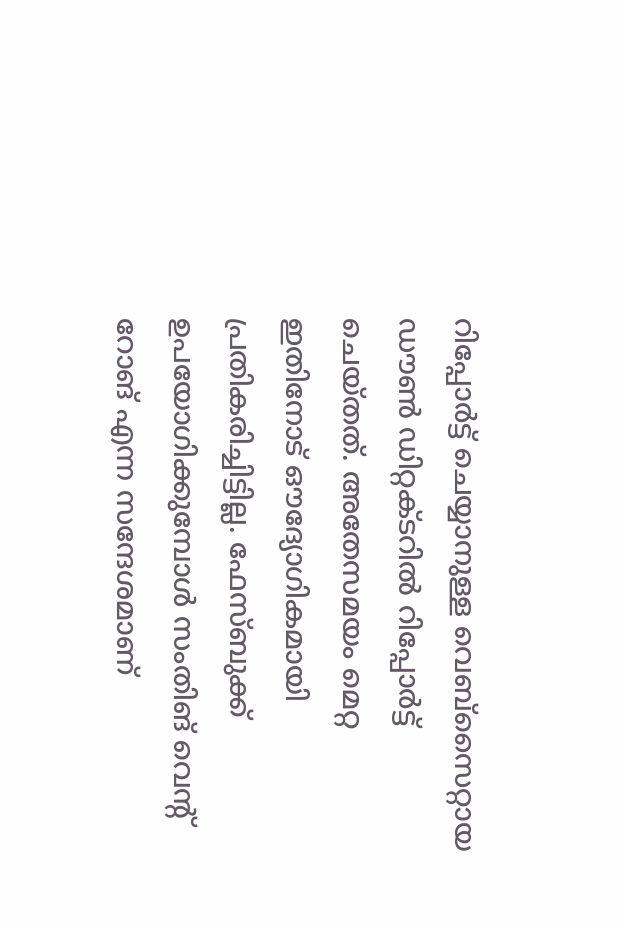റിപ്പോര്‍ട്ട് ചെയ്യാനുള്ള വെബ്സൈറ്റായ ഡൗണ്‍ ഡിറ്റക്ടറില്‍ റിപ്പോര്‍ട്ട് ചെയ്തത്. അതേസമയം മെറ്റ ഇതിനോട് ഔദ്യോഗികമായി പ്രതികരിച്ചിട്ടില്ല. ഫേസ്ബുക്ക് ഉപയോഗിക്കുമ്പോള്‍ സംതിങ് വെന്റ് റോങ് എന്ന സന്ദേശമാണ്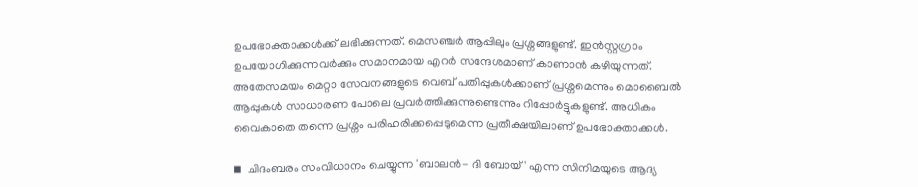ഉപഭോക്താക്കള്‍ക്ക് ലഭിക്കുന്നത്. മെസഞ്ചര്‍ ആപ്പിലും പ്രശ്നങ്ങളുണ്ട്. ഇന്‍സ്റ്റഗ്രാം ഉപയോഗിക്കുന്നവര്‍ക്കും സമാനമായ എറര്‍ സന്ദേശമാണ് കാണാന്‍ കഴിയുന്നത്. അതേസമയം മെറ്റാ സേവനങ്ങളുടെ വെബ് പതിപ്പുകള്‍ക്കാണ് പ്രശ്നമെന്നും മൊബൈല്‍ ആപ്പുകള്‍ സാധാരണ പോലെ പ്രവര്‍ത്തിക്കുന്നുണ്ടെന്നും റിപ്പോര്‍ട്ടുകളുണ്ട്. അധികം വൈകാതെ തന്നെ പ്രശ്നം പരിഹരിക്കപ്പെടുമെന്ന പ്രതീക്ഷയിലാണ് ഉപഭോക്താക്കള്‍.

◾  ചിദംബരം സംവിധാനം ചെയ്യുന്ന 'ബാലന്‍- ദി ബോയ്' എന്ന സിനിമയുടെ ആദ്യ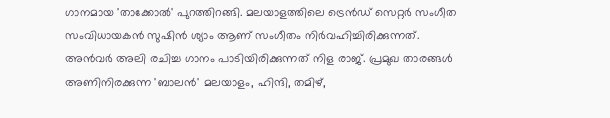ഗാനമായ 'താക്കോല്‍' പുറത്തിറങ്ങി. മലയാളത്തിലെ ട്രെന്‍ഡ് സെറ്റര്‍ സംഗീത സംവിധായകന്‍ സുഷിന്‍ ശ്യാം ആണ് സംഗീതം നിര്‍വഹിച്ചിരിക്കുന്നത്. അന്‍വര്‍ അലി രചിച്ച ഗാനം പാടിയിരിക്കുന്നത് നിള രാജ്. പ്രമുഖ താരങ്ങള്‍ അണിനിരക്കുന്ന 'ബാലന്‍' മലയാളം, ഹിന്ദി, തമിഴ്,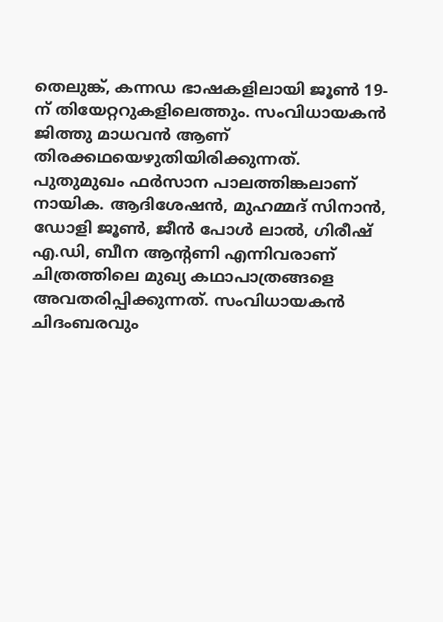തെലുങ്ക്, കന്നഡ ഭാഷകളിലായി ജൂണ്‍ 19-ന് തിയേറ്ററുകളിലെത്തും. സംവിധായകന്‍ ജിത്തു മാധവന്‍ ആണ് തിരക്കഥയെഴുതിയിരിക്കുന്നത്. പുതുമുഖം ഫര്‍സാന പാലത്തിങ്കലാണ് നായിക. ആദിശേഷന്‍, മുഹമ്മദ് സിനാന്‍, ഡോളി ജൂണ്‍, ജീന്‍ പോള്‍ ലാല്‍, ഗിരീഷ് എ.ഡി, ബീന ആന്റണി എന്നിവരാണ് ചിത്രത്തിലെ മുഖ്യ കഥാപാത്രങ്ങളെ അവതരിപ്പിക്കുന്നത്. സംവിധായകന്‍ ചിദംബരവും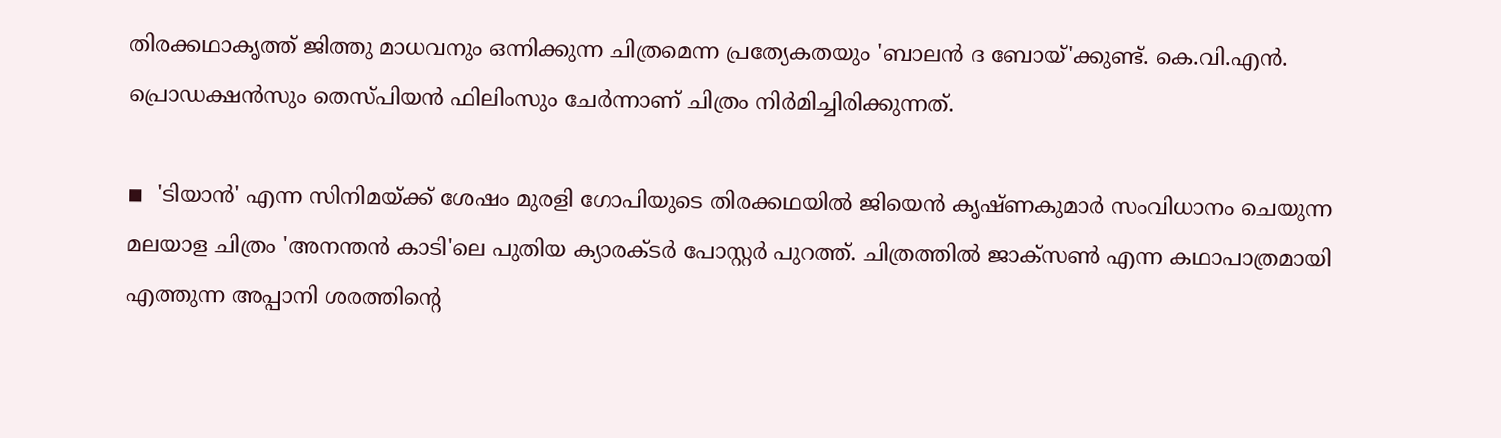തിരക്കഥാകൃത്ത് ജിത്തു മാധവനും ഒന്നിക്കുന്ന ചിത്രമെന്ന പ്രത്യേകതയും 'ബാലന്‍ ദ ബോയ്'ക്കുണ്ട്. കെ.വി.എന്‍. പ്രൊഡക്ഷന്‍സും തെസ്പിയന്‍ ഫിലിംസും ചേര്‍ന്നാണ് ചിത്രം നിര്‍മിച്ചിരിക്കുന്നത്.

◾  'ടിയാന്‍' എന്ന സിനിമയ്ക്ക് ശേഷം മുരളി ഗോപിയുടെ തിരക്കഥയില്‍ ജിയെന്‍ കൃഷ്ണകുമാര്‍ സംവിധാനം ചെയുന്ന മലയാള ചിത്രം 'അനന്തന്‍ കാടി'ലെ പുതിയ ക്യാരക്ടര്‍ പോസ്റ്റര്‍ പുറത്ത്. ചിത്രത്തില്‍ ജാക്‌സണ്‍ എന്ന കഥാപാത്രമായി എത്തുന്ന അപ്പാനി ശരത്തിന്റെ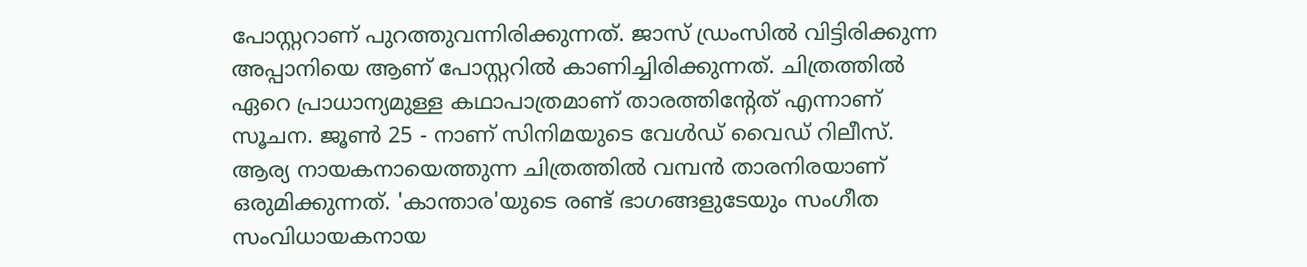പോസ്റ്ററാണ് പുറത്തുവന്നിരിക്കുന്നത്. ജാസ് ഡ്രംസില്‍ വിട്ടിരിക്കുന്ന അപ്പാനിയെ ആണ് പോസ്റ്ററില്‍ കാണിച്ചിരിക്കുന്നത്. ചിത്രത്തില്‍ ഏറെ പ്രാധാന്യമുള്ള കഥാപാത്രമാണ് താരത്തിന്റേത് എന്നാണ് സൂചന. ജൂണ്‍ 25 - നാണ് സിനിമയുടെ വേള്‍ഡ് വൈഡ് റിലീസ്. ആര്യ നായകനായെത്തുന്ന ചിത്രത്തില്‍ വമ്പന്‍ താരനിരയാണ് ഒരുമിക്കുന്നത്. 'കാന്താര'യുടെ രണ്ട് ഭാഗങ്ങളുടേയും സംഗീത സംവിധായകനായ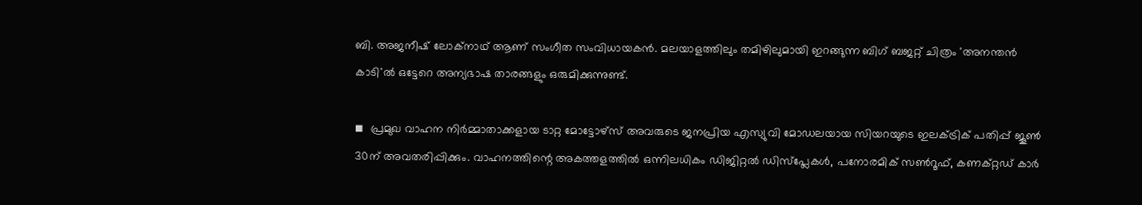ബി. അജനീഷ് ലോക്‌നാഥ് ആണ് സംഗീത സംവിധായകന്‍. മലയാളത്തിലും തമിഴിലുമായി ഇറങ്ങുന്ന ബിഗ് ബജറ്റ് ചിത്രം 'അനന്തന്‍ കാടി'ല്‍ ഒട്ടേറെ അന്യഭാഷ താരങ്ങളും ഒരുമിക്കുന്നുണ്ട്.

◾  പ്രമുഖ വാഹന നിര്‍മ്മാതാക്കളായ ടാറ്റ മോട്ടോഴ്സ് അവരുടെ ജനപ്രിയ എസ്യുവി മോഡലയായ സിയറയുടെ ഇലക്ട്രിക് പതിപ്പ് ജൂണ്‍ 30ന് അവതരിപ്പിക്കും. വാഹനത്തിന്റെ അകത്തളത്തില്‍ ഒന്നിലധികം ഡിജിറ്റല്‍ ഡിസ്‌പ്ലേകള്‍, പനോരമിക് സണ്‍റൂഫ്, കണക്റ്റഡ് കാര്‍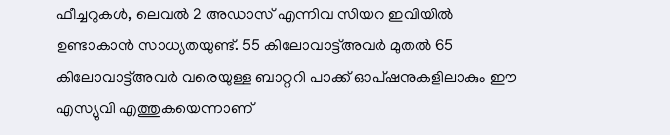ഫീച്ചറുകള്‍, ലെവല്‍ 2 അഡാസ് എന്നിവ സിയറ ഇവിയില്‍ ഉണ്ടാകാന്‍ സാധ്യതയുണ്ട്. 55 കിലോവാട്ട്അവര്‍ മുതല്‍ 65 കിലോവാട്ട്അവര്‍ വരെയുള്ള ബാറ്ററി പാക്ക് ഓപ്ഷനുകളിലാകും ഈ എസ്യുവി എത്തുകയെന്നാണ്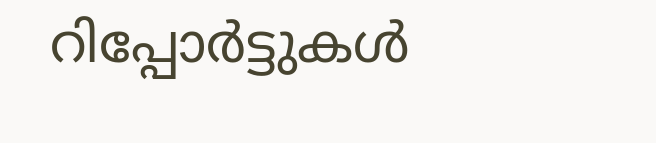റിപ്പോര്‍ട്ടുകള്‍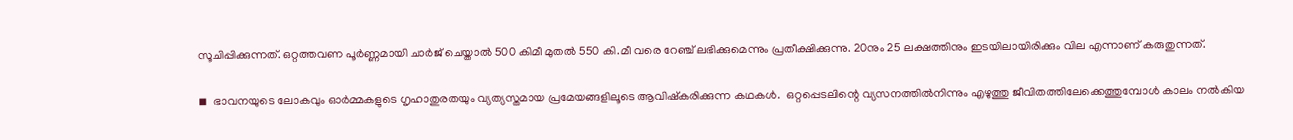സൂചിപ്പിക്കുന്നത്. ഒറ്റത്തവണ പൂര്‍ണ്ണമായി ചാര്‍ജ് ചെയ്താല്‍ 500 കിമീ മുതല്‍ 550 കി.മീ വരെ റേഞ്ച് ലഭിക്കുമെന്നും പ്രതീക്ഷിക്കുന്നു. 20നും 25 ലക്ഷത്തിനും ഇടയിലായിരിക്കും വില എന്നാണ് കരുതുന്നത്.

◾  ഭാവനയുടെ ലോകവും ഓര്‍മ്മകളുടെ ഗൃഹാതുരതയും വ്യത്യസ്തമായ പ്രമേയങ്ങളിലൂടെ ആവിഷ്‌കരിക്കുന്ന കഥകള്‍.  ഒറ്റപ്പെടലിന്റെ വ്യസനത്തില്‍നിന്നും എഴുത്തു ജീവിതത്തിലേക്കെത്തുമ്പോള്‍ കാലം നല്‍കിയ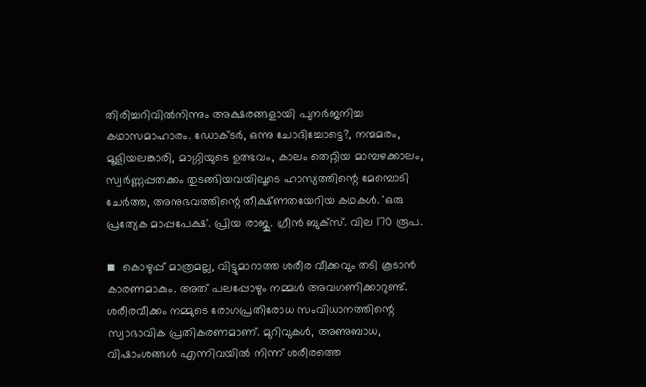തിരിച്ചറിവില്‍നിന്നും അക്ഷരങ്ങളായി പുനര്‍ജനിച്ച കഥാസമാഹാരം. ഡോക്ടര്‍, ഒന്നു ചോദിച്ചോട്ടെ?, നന്മമരം, മൂളിയലങ്കാരി, മാഗ്ഗിയുടെ ഉത്ഭവം, കാലം തെറ്റിയ മാമ്പഴക്കാലം, സ്വര്‍ണ്ണപ്പതക്കം തുടങ്ങിയവയിലൂടെ ഹാസ്യത്തിന്റെ മേമ്പൊടി ചേര്‍ത്ത, അനുഭവത്തിന്റെ തീക്ഷ്ണതയേറിയ കഥകള്‍. 'ഒരു പ്രത്യേക മാപ്പപേക്ഷ'. പ്രിയ രാജു. ഗ്രീന്‍ ബുക്‌സ്. വില 170 രൂപ.

◾  കൊഴുപ്പ് മാത്രമല്ല, വിട്ടുമാറാത്ത ശരീര വീക്കവും തടി കൂടാന്‍ കാരണമാകും. അത് പലപ്പോഴും നമ്മള്‍ അവഗണിക്കാറുണ്ട്. ശരീരവീക്കം നമ്മുടെ രോഗപ്രതിരോധ സംവിധാനത്തിന്റെ സ്വാഭാവിക പ്രതികരണമാണ്. മുറിവുകള്‍, അണുബാധ, വിഷാംശങ്ങള്‍ എന്നിവയില്‍ നിന്ന് ശരീരത്തെ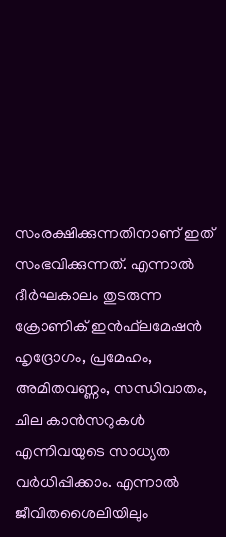സംരക്ഷിക്കുന്നതിനാണ് ഇത് സംഭവിക്കുന്നത്. എന്നാല്‍ ദീര്‍ഘകാലം തുടരുന്ന ക്രോണിക് ഇന്‍ഫ്‌ലമേഷന്‍ ഹൃദ്രോഗം, പ്രമേഹം, അമിതവണ്ണം, സന്ധിവാതം, ചില കാന്‍സറുകള്‍ എന്നിവയുടെ സാധ്യത വര്‍ധിപ്പിക്കാം. എന്നാല്‍ ജീവിതശൈലിയിലും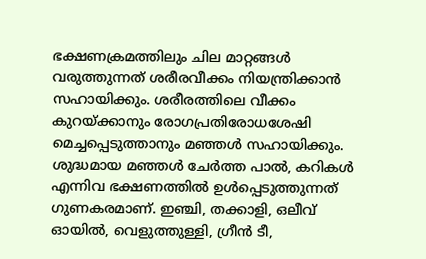ഭക്ഷണക്രമത്തിലും ചില മാറ്റങ്ങള്‍ വരുത്തുന്നത് ശരീരവീക്കം നിയന്ത്രിക്കാന്‍ സഹായിക്കും. ശരീരത്തിലെ വീക്കം കുറയ്ക്കാനും രോഗപ്രതിരോധശേഷി മെച്ചപ്പെടുത്താനും മഞ്ഞള്‍ സഹായിക്കും. ശുദ്ധമായ മഞ്ഞള്‍ ചേര്‍ത്ത പാല്‍, കറികള്‍ എന്നിവ ഭക്ഷണത്തില്‍ ഉള്‍പ്പെടുത്തുന്നത് ഗുണകരമാണ്. ഇഞ്ചി, തക്കാളി, ഒലീവ് ഓയില്‍, വെളുത്തുള്ളി, ഗ്രീന്‍ ടീ,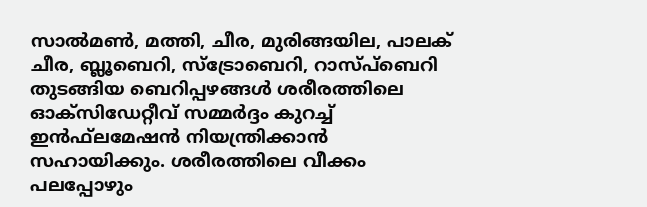സാല്‍മണ്‍, മത്തി, ചീര, മുരിങ്ങയില, പാലക് ചീര, ബ്ലൂബെറി, സ്‌ട്രോബെറി, റാസ്പ്‌ബെറി തുടങ്ങിയ ബെറിപ്പഴങ്ങള്‍ ശരീരത്തിലെ ഓക്‌സിഡേറ്റീവ് സമ്മര്‍ദ്ദം കുറച്ച് ഇന്‍ഫ്‌ലമേഷന്‍ നിയന്ത്രിക്കാന്‍ സഹായിക്കും. ശരീരത്തിലെ വീക്കം പലപ്പോഴും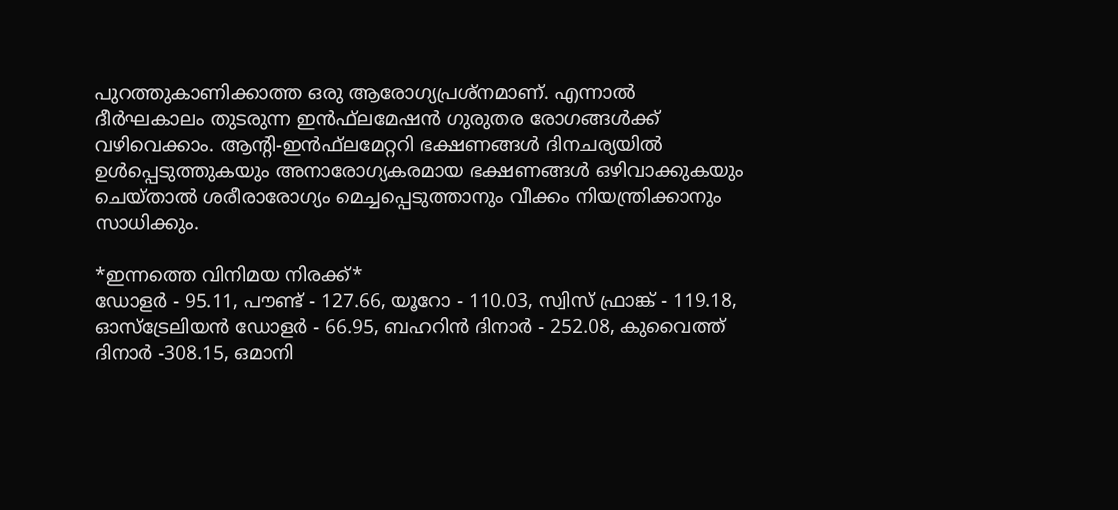പുറത്തുകാണിക്കാത്ത ഒരു ആരോഗ്യപ്രശ്‌നമാണ്. എന്നാല്‍ ദീര്‍ഘകാലം തുടരുന്ന ഇന്‍ഫ്‌ലമേഷന്‍ ഗുരുതര രോഗങ്ങള്‍ക്ക് വഴിവെക്കാം. ആന്റി-ഇന്‍ഫ്‌ലമേറ്ററി ഭക്ഷണങ്ങള്‍ ദിനചര്യയില്‍ ഉള്‍പ്പെടുത്തുകയും അനാരോഗ്യകരമായ ഭക്ഷണങ്ങള്‍ ഒഴിവാക്കുകയും ചെയ്താല്‍ ശരീരാരോഗ്യം മെച്ചപ്പെടുത്താനും വീക്കം നിയന്ത്രിക്കാനും സാധിക്കും.

*ഇന്നത്തെ വിനിമയ നിരക്ക്*
ഡോളര്‍ - 95.11, പൗണ്ട് - 127.66, യൂറോ - 110.03, സ്വിസ് ഫ്രാങ്ക് - 119.18, ഓസ്ട്രേലിയന്‍ ഡോളര്‍ - 66.95, ബഹറിന്‍ ദിനാര്‍ - 252.08, കുവൈത്ത് ദിനാര്‍ -308.15, ഒമാനി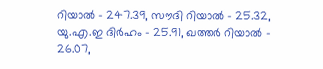റിയാല്‍ - 247.39, സൗദി റിയാല്‍ - 25.32, യു.എ.ഇ ദിര്‍ഹം - 25.91, ഖത്തര്‍ റിയാല്‍ - 26.07,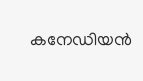കനേഡിയന്‍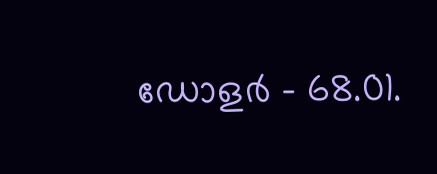ഡോളര്‍ - 68.01.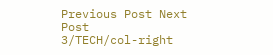Previous Post Next Post
3/TECH/col-right